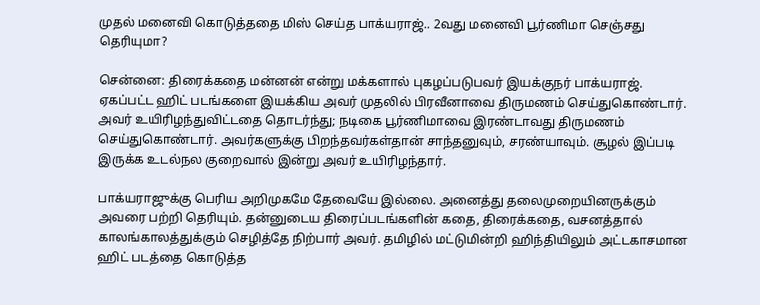முதல் மனைவி கொடுத்ததை மிஸ் செய்த பாக்யராஜ்.. 2வது மனைவி பூர்ணிமா செஞ்சது தெரியுமா?

சென்னை: திரைக்கதை மன்னன் என்று மக்களால் புகழப்படுபவர் இயக்குநர் பாக்யராஜ். ஏகப்பட்ட ஹிட் படங்களை இயக்கிய அவர் முதலில் பிரவீனாவை திருமணம் செய்துகொண்டார். அவர் உயிரிழந்துவிட்டதை தொடர்ந்து; நடிகை பூர்ணிமாவை இரண்டாவது திருமணம் செய்துகொண்டார். அவர்களுக்கு பிறந்தவர்கள்தான் சாந்தனுவும், சரண்யாவும். சூழல் இப்படி இருக்க உடல்நல குறைவால் இன்று அவர் உயிரிழந்தார்.

பாக்யராஜுக்கு பெரிய அறிமுகமே தேவையே இல்லை. அனைத்து தலைமுறையினருக்கும் அவரை பற்றி தெரியும். தன்னுடைய திரைப்படங்களின் கதை, திரைக்கதை, வசனத்தால் காலங்காலத்துக்கும் செழித்தே நிற்பார் அவர். தமிழில் மட்டுமின்றி ஹிந்தியிலும் அட்டகாசமான ஹிட் படத்தை கொடுத்த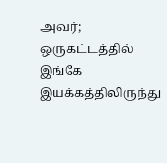அவர்; ஒருகட்டத்தில் இங்கே இயக்கத்திலிருந்து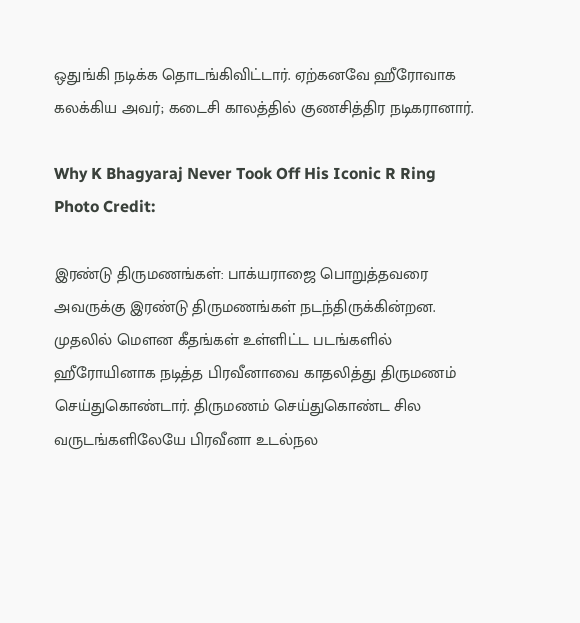ஒதுங்கி நடிக்க தொடங்கிவிட்டார். ஏற்கனவே ஹீரோவாக கலக்கிய அவர்; கடைசி காலத்தில் குணசித்திர நடிகரானார்.

Why K Bhagyaraj Never Took Off His Iconic R Ring
Photo Credit:

இரண்டு திருமணங்கள்: பாக்யராஜை பொறுத்தவரை அவருக்கு இரண்டு திருமணங்கள் நடந்திருக்கின்றன. முதலில் மௌன கீதங்கள் உள்ளிட்ட படங்களில் ஹீரோயினாக நடித்த பிரவீனாவை காதலித்து திருமணம் செய்துகொண்டார். திருமணம் செய்துகொண்ட சில வருடங்களிலேயே பிரவீனா உடல்நல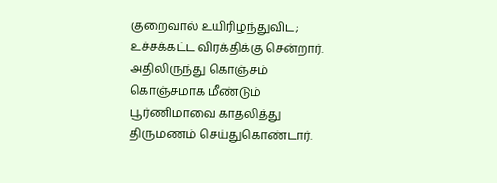குறைவால் உயிரிழந்துவிட; உச்சக்கட்ட விரக்திக்கு சென்றார். அதிலிருந்து கொஞ்சம் கொஞ்சமாக மீண்டும் பூர்ணிமாவை காதலித்து திருமணம் செய்துகொண்டார்.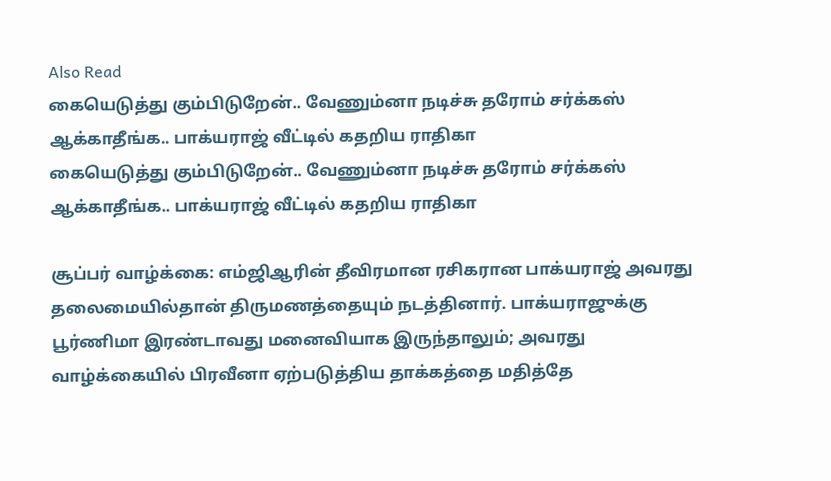Also Read
கையெடுத்து கும்பிடுறேன்.. வேணும்னா நடிச்சு தரோம் சர்க்கஸ் ஆக்காதீங்க.. பாக்யராஜ் வீட்டில் கதறிய ராதிகா
கையெடுத்து கும்பிடுறேன்.. வேணும்னா நடிச்சு தரோம் சர்க்கஸ் ஆக்காதீங்க.. பாக்யராஜ் வீட்டில் கதறிய ராதிகா

சூப்பர் வாழ்க்கை: எம்ஜிஆரின் தீவிரமான ரசிகரான பாக்யராஜ் அவரது தலைமையில்தான் திருமணத்தையும் நடத்தினார். பாக்யராஜுக்கு பூர்ணிமா இரண்டாவது மனைவியாக இருந்தாலும்; அவரது வாழ்க்கையில் பிரவீனா ஏற்படுத்திய தாக்கத்தை மதித்தே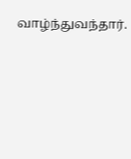வாழ்ந்துவந்தார்.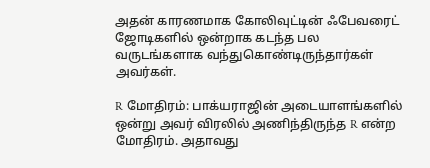அதன் காரணமாக கோலிவுட்டின் ஃபேவரைட் ஜோடிகளில் ஒன்றாக கடந்த பல வருடங்களாக வந்துகொண்டிருந்தார்கள் அவர்கள்.

R மோதிரம்: பாக்யராஜின் அடையாளங்களில் ஒன்று அவர் விரலில் அணிந்திருந்த R என்ற மோதிரம். அதாவது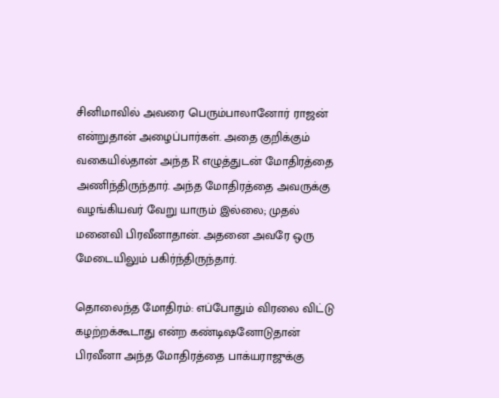சினிமாவில் அவரை பெரும்பாலானோர் ராஜன் என்றுதான் அழைப்பார்கள். அதை குறிக்கும் வகையில்தான் அந்த R எழுத்துடன் மோதிரத்தை அணிந்திருந்தார். அந்த மோதிரத்தை அவருக்கு வழங்கியவர் வேறு யாரும் இல்லை; முதல் மனைவி பிரவீனாதான். அதனை அவரே ஒரு மேடையிலும் பகிர்ந்திருந்தார்.

தொலைந்த மோதிரம்: எப்போதும் விரலை விட்டு கழற்றக்கூடாது என்ற கண்டிஷனோடுதான் பிரவீனா அந்த மோதிரத்தை பாக்யராஜுக்கு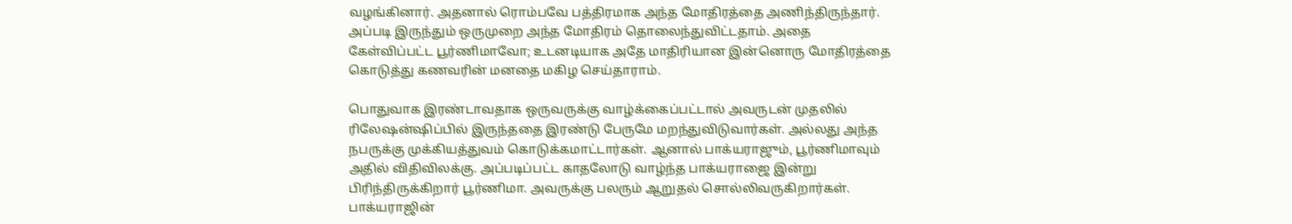வழங்கினார். அதனால் ரொம்பவே பத்திரமாக அந்த மோதிரத்தை அணிந்திருந்தார். அப்படி இருந்தும் ஒருமுறை அந்த மோதிரம் தொலைந்துவிட்டதாம். அதை கேள்விப்பட்ட பூர்ணிமாவோ; உடனடியாக அதே மாதிரியான இன்னொரு மோதிரத்தை கொடுத்து கணவரின் மனதை மகிழ செய்தாராம்.

பொதுவாக இரண்டாவதாக ஒருவருக்கு வாழ்க்கைப்பட்டால் அவருடன் முதலில் ரிலேஷன்ஷிப்பில் இருந்ததை இரண்டு பேருமே மறந்துவிடுவார்கள். அல்லது அந்த நபருக்கு முக்கியத்துவம் கொடுக்கமாட்டார்கள். ஆனால் பாக்யராஜும், பூர்ணிமாவும் அதில் விதிவிலக்கு. அப்படிப்பட்ட காதலோடு வாழ்ந்த பாக்யராஜை இன்று பிரிந்திருக்கிறார் பூர்ணிமா. அவருக்கு பலரும் ஆறுதல் சொல்லிவருகிறார்கள். பாக்யராஜின்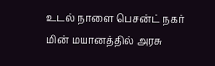உடல் நாளை பெசன்ட் நகர் மின் மயானத்தில் அரசு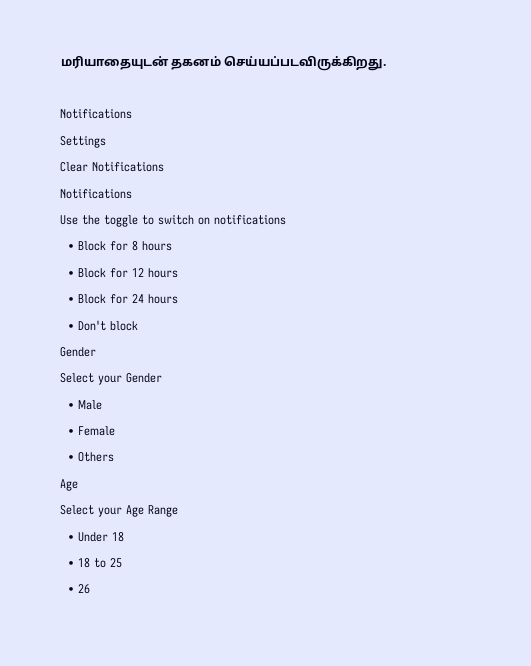மரியாதையுடன் தகனம் செய்யப்படவிருக்கிறது.

Notifications
Settings
Clear Notifications
Notifications
Use the toggle to switch on notifications
  • Block for 8 hours
  • Block for 12 hours
  • Block for 24 hours
  • Don't block
Gender
Select your Gender
  • Male
  • Female
  • Others
Age
Select your Age Range
  • Under 18
  • 18 to 25
  • 26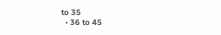to 35
  • 36 to 45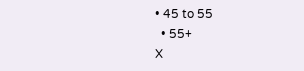• 45 to 55
  • 55+
X